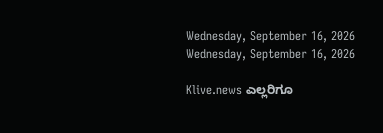Wednesday, September 16, 2026
Wednesday, September 16, 2026

Klive.news ಎಲ್ಲರಿಗೂ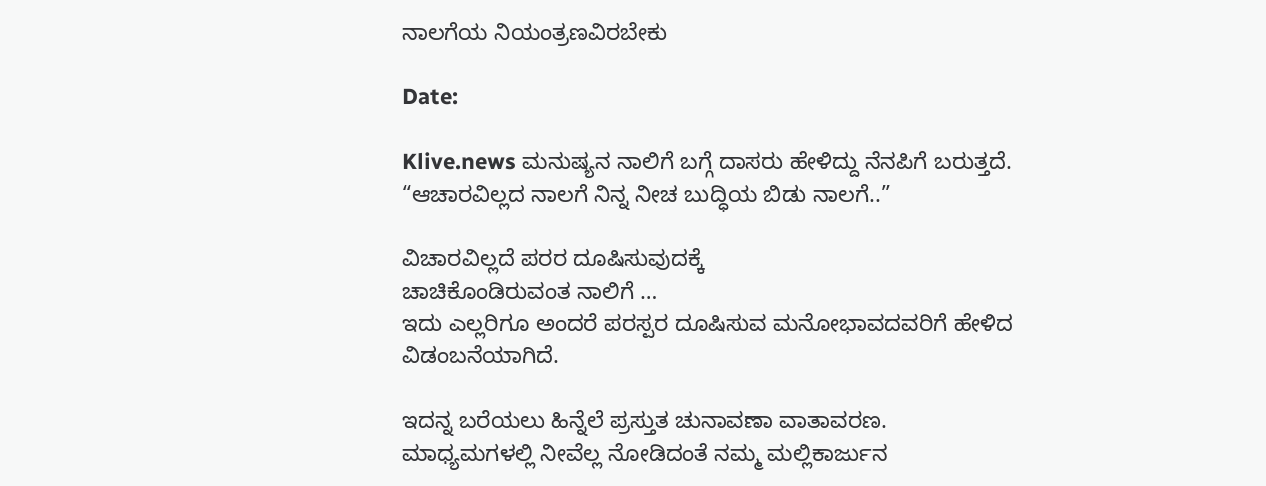ನಾಲಗೆಯ ನಿಯಂತ್ರಣವಿರಬೇಕು

Date:

Klive.news ಮನುಷ್ಯನ ನಾಲಿಗೆ ಬಗ್ಗೆ ದಾಸರು ಹೇಳಿದ್ದು ನೆನಪಿಗೆ ಬರುತ್ತದೆ.
“ಆಚಾರವಿಲ್ಲದ ನಾಲಗೆ ನಿನ್ನ‌ ನೀಚ ಬುದ್ಧಿಯ ಬಿಡು ನಾಲಗೆ..”

ವಿಚಾರವಿಲ್ಲದೆ ಪರರ ದೂಷಿಸುವುದಕ್ಕೆ
ಚಾಚಿಕೊಂಡಿರುವಂತ ನಾಲಿಗೆ …
ಇದು ಎಲ್ಲರಿಗೂ ಅಂದರೆ ಪರಸ್ಪರ ದೂಷಿಸುವ ಮನೋಭಾವದವರಿಗೆ ಹೇಳಿದ ವಿಡಂಬನೆಯಾಗಿದೆ.

ಇದನ್ನ ಬರೆಯಲು ಹಿನ್ನೆಲೆ ಪ್ರಸ್ತುತ ಚುನಾವಣಾ ವಾತಾವರಣ.
ಮಾಧ್ಯಮಗಳಲ್ಲಿ ನೀವೆಲ್ಲ ನೋಡಿದಂತೆ ನಮ್ಮ ಮಲ್ಲಿಕಾರ್ಜುನ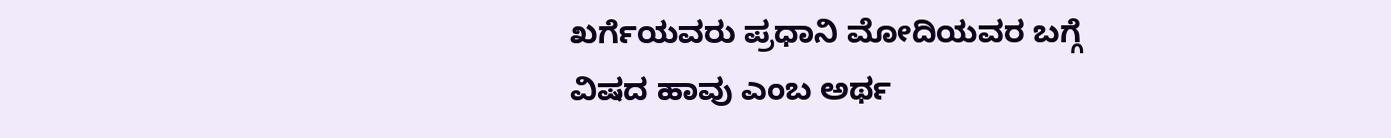ಖರ್ಗೆಯವರು ಪ್ರಧಾನಿ ಮೋದಿಯವರ ಬಗ್ಗೆ
ವಿಷದ ಹಾವು ಎಂಬ ಅರ್ಥ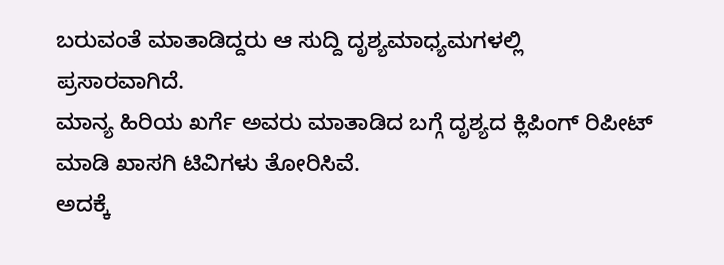ಬರುವಂತೆ ಮಾತಾಡಿದ್ದರು ಆ ಸುದ್ದಿ ದೃಶ್ಯಮಾಧ್ಯಮಗಳಲ್ಲಿ ಪ್ರಸಾರವಾಗಿದೆ.
ಮಾನ್ಯ ಹಿರಿಯ ಖರ್ಗೆ ಅವರು ಮಾತಾಡಿದ ಬಗ್ಗೆ ದೃಶ್ಯದ ಕ್ಲಿಪಿಂಗ್ ರಿಪೀಟ್ ಮಾಡಿ ಖಾಸಗಿ ಟಿವಿಗಳು ತೋರಿಸಿವೆ.
ಅದಕ್ಕೆ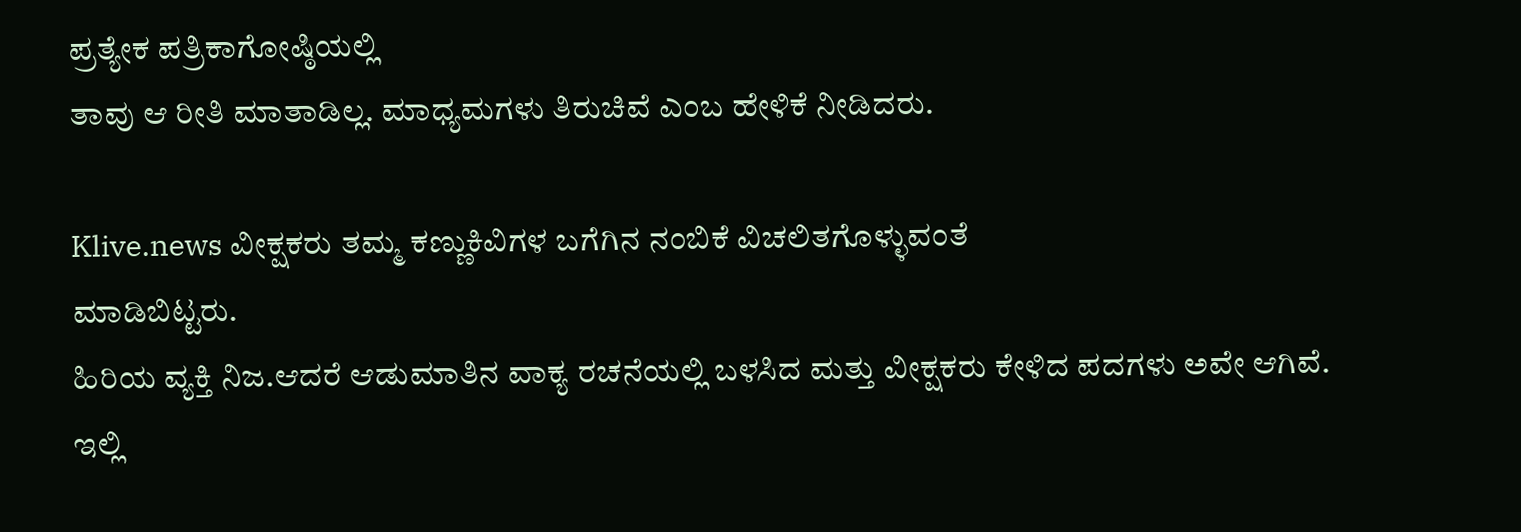ಪ್ರತ್ಯೇಕ ಪತ್ರಿಕಾಗೋಷ್ಠಿಯಲ್ಲಿ
ತಾವು ಆ ರೀತಿ ಮಾತಾಡಿಲ್ಲ. ಮಾಧ್ಯಮಗಳು‌‌ ತಿರುಚಿವೆ ಎಂಬ ಹೇಳಿಕೆ ನೀಡಿದರು.

Klive.news ವೀಕ್ಷಕರು ತಮ್ಮ ಕಣ್ಣು‌ಕಿವಿಗಳ ಬಗೆಗಿನ ನಂಬಿಕೆ ವಿಚಲಿತಗೊಳ್ಳುವಂತೆ
ಮಾಡಿಬಿಟ್ಟರು.
ಹಿರಿಯ ವ್ಯಕ್ತಿ ನಿಜ.ಆದರೆ ಆಡುಮಾತಿನ ವಾಕ್ಯ ರಚನೆಯಲ್ಲಿ ಬಳಸಿದ ಮತ್ತು ‌ವೀಕ್ಷಕರು ಕೇಳಿದ ಪದಗಳು ಅವೇ ಆಗಿವೆ.
ಇಲ್ಲಿ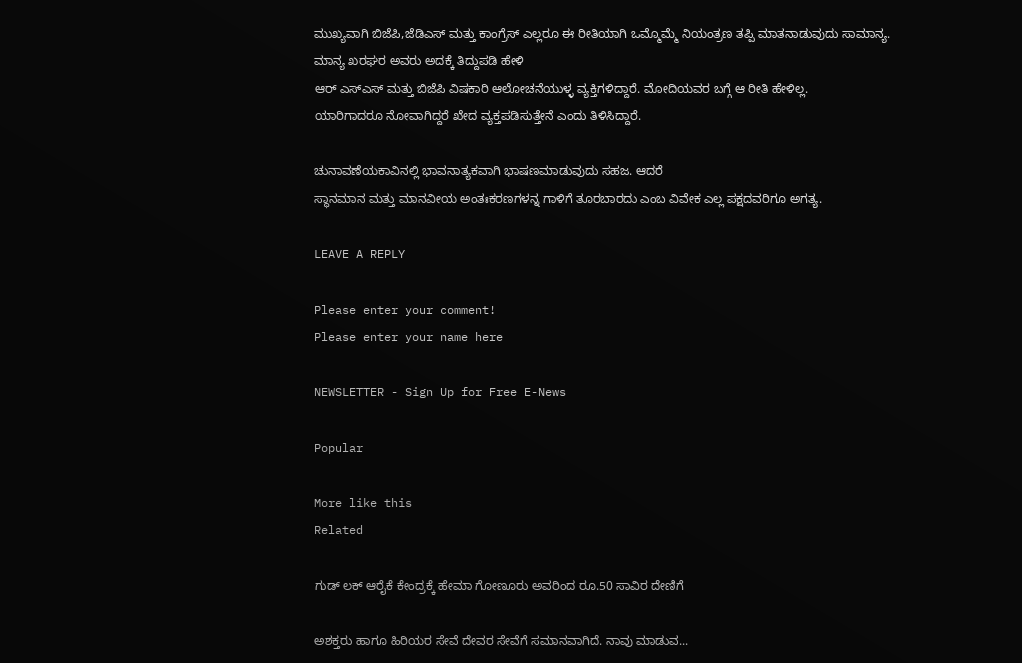ಮುಖ್ಯವಾಗಿ ಬಿಜೆಪಿ‌,ಜೆಡಿಎಸ್ ಮತ್ತು ಕಾಂಗ್ರೆಸ್ ಎಲ್ಲರೂ ಈ ರೀತಿಯಾಗಿ ಒಮ್ಮೊಮ್ಮೆ ನಿಯಂತ್ರಣ ತಪ್ಪಿ ಮಾತನಾಡುವುದು ಸಾಮಾನ್ಯ.
ಮಾನ್ಯ ಖರಘರ ಅವರು ಅದಕ್ಕೆ ತಿದ್ದುಪಡಿ ಹೇಳಿ
ಆರ್ ಎಸ್ಎಸ್ ಮತ್ತು‌ ಬಿಜೆಪಿ ವಿಷಕಾರಿ ಆಲೋಚನೆಯುಳ್ಳ ವ್ಯಕ್ತಿಗಳಿದ್ದಾರೆ. ಮೋದಿಯವರ ಬಗ್ಗೆ ಆ ರೀತಿ ಹೇಳಿಲ್ಲ.
ಯಾರಿಗಾದರೂ ನೋವಾಗಿದ್ದರೆ ಖೇದ ವ್ಯಕ್ತಪಡಿಸುತ್ತೇನೆ ಎಂದು ತಿಳಿಸಿದ್ದಾರೆ.

ಚುನಾವಣೆಯಕಾವಿನಲ್ಲಿ ಭಾವನಾತ್ಯಕವಾಗಿ ಭಾಷಣಮಾಡುವುದು ಸಹಜ. ಆದರೆ
ಸ್ಥಾನಮಾನ ಮತ್ತು ಮಾನವೀಯ ಅಂತಃಕರಣಗಳನ್ನ ಗಾಳಿಗೆ ತೂರಬಾರದು ಎಂಬ ವಿವೇಕ ಎಲ್ಲ ಪಕ್ಷದವರಿಗೂ ಅಗತ್ಯ.

LEAVE A REPLY

Please enter your comment!
Please enter your name here

NEWSLETTER - Sign Up for Free E-News

Popular

More like this
Related

ಗುಡ್ ಲಕ್ ಆರೈಕೆ ಕೇಂದ್ರಕ್ಕೆ ಹೇಮಾ ಗೋಣೂರು ಅವರಿಂದ ರೂ.50 ಸಾವಿರ ದೇಣಿಗೆ

ಅಶಕ್ತರು ಹಾಗೂ ಹಿರಿಯರ ಸೇವೆ ದೇವರ ಸೇವೆಗೆ ಸಮಾನವಾಗಿದೆ. ನಾವು ಮಾಡುವ...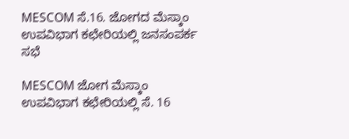MESCOM ಸೆ.16. ಜೋಗದ ಮೆಸ್ಕಾಂ ಉಪವಿಭಾಗ ಕಛೇರಿಯಲ್ಲಿ ಜನಸಂಪರ್ಕ ಸಭೆ

MESCOM ಜೋಗ ಮೆಸ್ಕಾಂ ಉಪವಿಭಾಗ ಕಛೇರಿಯಲ್ಲಿ ಸೆ. 16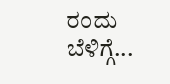ರಂದು ಬೆಳಿಗ್ಗೆ...